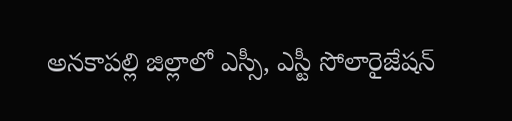అనకాపల్లి జిల్లాలో ఎస్సీ, ఎస్టీ సోలారైజేషన్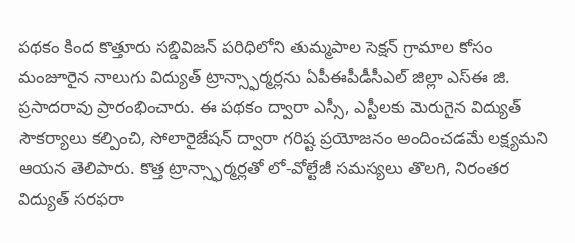పథకం కింద కొత్తూరు సబ్డివిజన్ పరిధిలోని తుమ్మపాల సెక్షన్ గ్రామాల కోసం మంజూరైన నాలుగు విద్యుత్ ట్రాన్స్ఫార్మర్లను ఏపీఈపీడీసీఎల్ జిల్లా ఎస్ఈ జి. ప్రసాదరావు ప్రారంభించారు. ఈ పథకం ద్వారా ఎస్సీ, ఎస్టీలకు మెరుగైన విద్యుత్ సౌకర్యాలు కల్పించి, సోలారైజేషన్ ద్వారా గరిష్ట ప్రయోజనం అందించడమే లక్ష్యమని ఆయన తెలిపారు. కొత్త ట్రాన్స్ఫార్మర్లతో లో-వోల్టేజీ సమస్యలు తొలగి, నిరంతర విద్యుత్ సరఫరా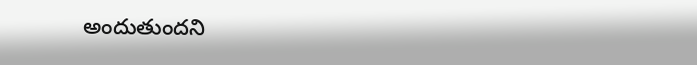అందుతుందని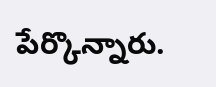పేర్కొన్నారు.